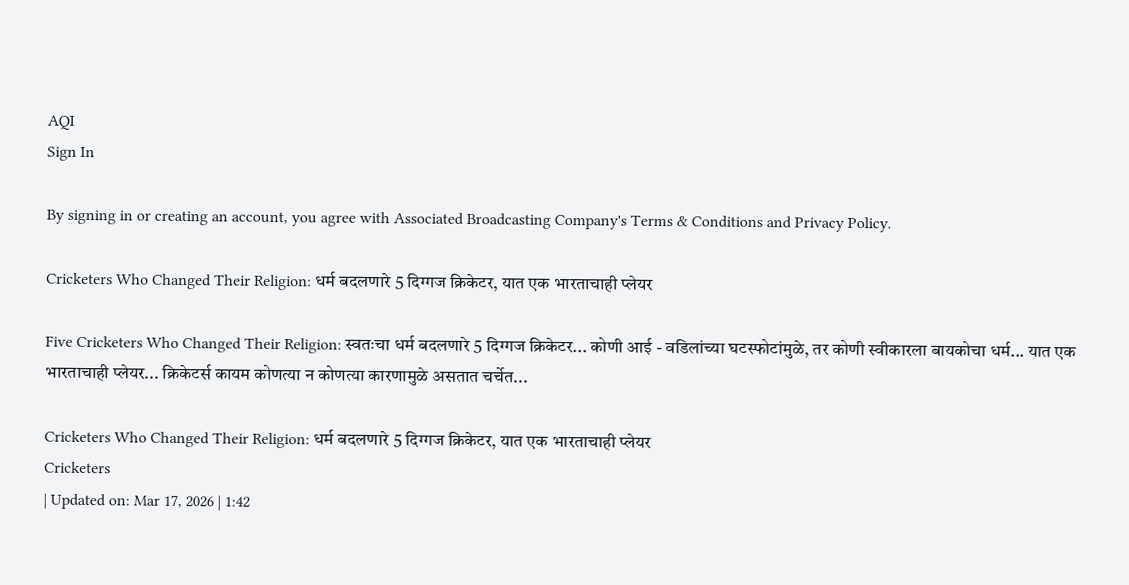AQI
Sign In

By signing in or creating an account, you agree with Associated Broadcasting Company's Terms & Conditions and Privacy Policy.

Cricketers Who Changed Their Religion: धर्म बदलणारे 5 दिग्गज क्रिकेटर, यात एक भारताचाही प्लेयर

Five Cricketers Who Changed Their Religion: स्वतःचा धर्म बदलणारे 5 दिग्गज क्रिकेटर... कोणी आई - वडिलांच्या घटस्फोटांमुळे, तर कोणी स्वीकारला बायकोचा धर्म... यात एक भारताचाही प्लेयर... क्रिकेटर्स कायम कोणत्या न कोणत्या कारणामुळे असतात चर्चेत...

Cricketers Who Changed Their Religion: धर्म बदलणारे 5 दिग्गज क्रिकेटर, यात एक भारताचाही प्लेयर
Cricketers
| Updated on: Mar 17, 2026 | 1:42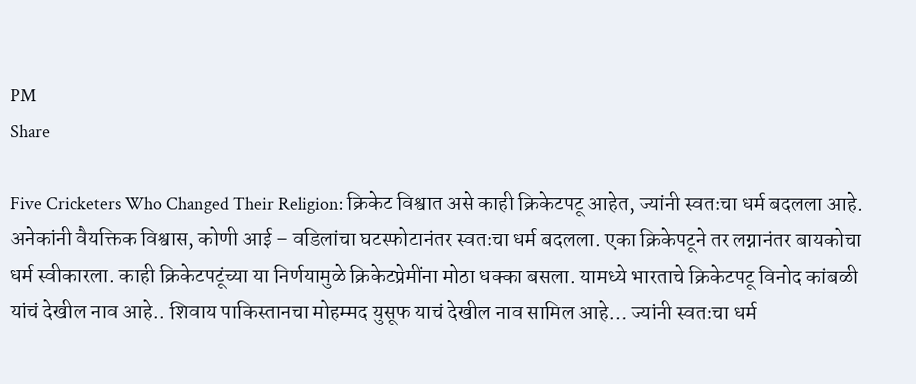PM
Share

Five Cricketers Who Changed Their Religion: क्रिकेट विश्वात असे काही क्रिकेटपटू आहेत, ज्यांनी स्वतःचा धर्म बदलला आहे. अनेकांनी वैयक्तिक विश्वास, कोणी आई – वडिलांचा घटस्फोटानंतर स्वतःचा धर्म बदलला. एका क्रिकेपटूने तर लग्नानंतर बायकोचा धर्म स्वीकारला. काही क्रिकेटपटूंच्या या निर्णयामुळे क्रिकेटप्रेमींना मोठा धक्का बसला. यामध्ये भारताचे क्रिकेटपटू विनोद कांबळी यांचं देखील नाव आहे.. शिवाय पाकिस्तानचा मोहम्मद युसूफ याचं देखील नाव सामिल आहे… ज्यांनी स्वतःचा धर्म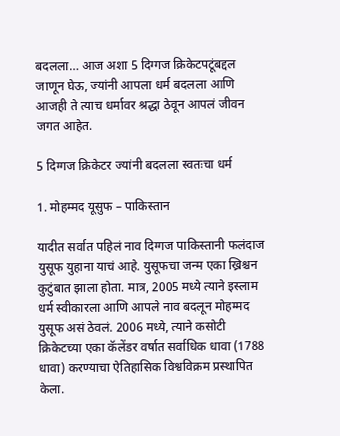बदलला… आज अशा 5 दिग्गज क्रिकेटपटूंबद्दल जाणून घेऊ, ज्यांनी आपला धर्म बदलला आणि आजही ते त्याच धर्मावर श्रद्धा ठेवून आपलं जीवन जगत आहेत.

5 दिग्गज क्रिकेटर ज्यांनी बदलला स्वतःचा धर्म

1. मोहम्मद यूसुफ – पाकिस्तान

यादीत सर्वात पहिलं नाव दिग्गज पाकिस्तानी फलंदाज युसूफ युहाना याचं आहे. युसूफचा जन्म एका ख्रिश्चन कुटुंबात झाला होता. मात्र, 2005 मध्ये त्याने इस्लाम धर्म स्वीकारला आणि आपले नाव बदलून मोहम्मद युसूफ असं ठेवलं. 2006 मध्ये, त्याने कसोटी क्रिकेटच्या एका कॅलेंडर वर्षात सर्वाधिक धावा (1788 धावा) करण्याचा ऐतिहासिक विश्वविक्रम प्रस्थापित केला.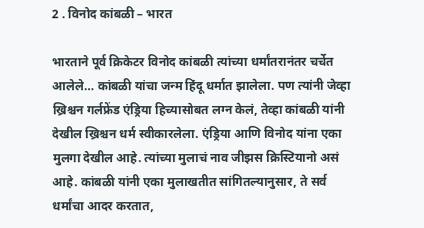2 . विनोद कांबळी – भारत

भारताने पूर्व क्रिकेटर विनोद कांबळी त्यांच्या धर्मांतरानंतर चर्चेत आलेले… कांबळी यांचा जन्म हिंदू धर्मात झालेला. पण त्यांनी जेव्हा ख्रिश्चन गर्लफ्रेंड एंड्रिया हिच्यासोबत लग्न केलं, तेव्हा कांबळी यांनी देखील ख्रिश्चन धर्म स्वीकारलेला. एंड्रिया आणि विनोद यांना एका मुलगा देखील आहे. त्यांच्या मुलाचं नाव जीझस क्रिस्टियानो असं आहे. कांबळी यांनी एका मुलाखतीत सांगितल्यानुसार, ते सर्व धर्मांचा आदर करतात,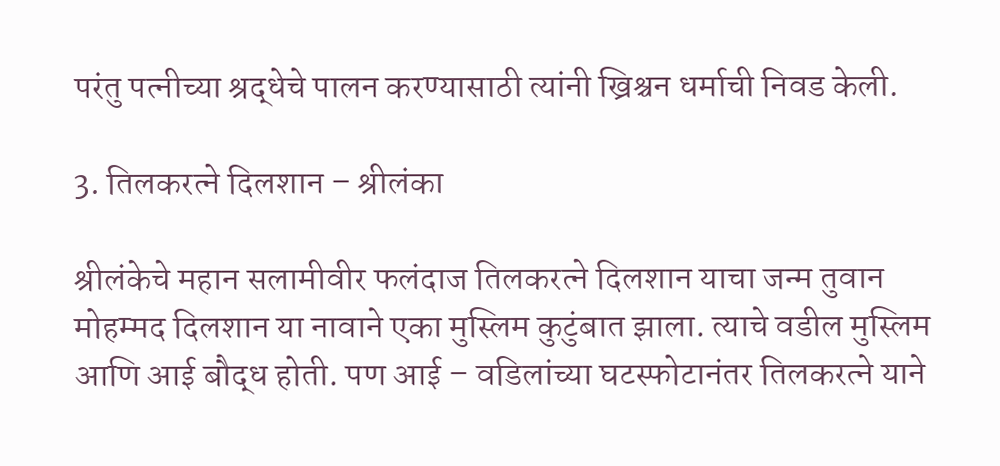परंतु पत्नीच्या श्रद्धेचे पालन करण्यासाठी त्यांनी ख्रिश्चन धर्माची निवड केली.

3. तिलकरत्ने दिलशान – श्रीलंका

श्रीलंकेचे महान सलामीवीर फलंदाज तिलकरत्ने दिलशान याचा जन्म तुवान मोहम्मद दिलशान या नावाने एका मुस्लिम कुटुंबात झाला. त्याचे वडील मुस्लिम आणि आई बौद्ध होती. पण आई – वडिलांच्या घटस्फोटानंतर तिलकरत्ने याने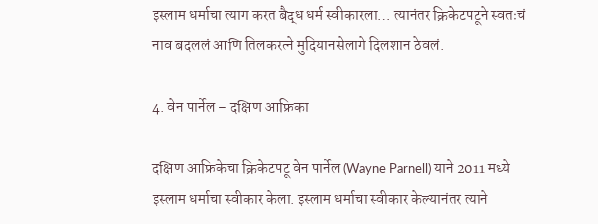इस्लाम धर्माचा त्याग करत बैद्ध धर्म स्वीकारला… त्यानंतर क्रिकेटपटूने स्वतःचं नाव बदललं आणि तिलकरत्ने मुदियानसेलागे दिलशान ठेवलं.

4. वेन पार्नेल – दक्षिण आफ्रिका

दक्षिण आफ्रिकेचा क्रिकेटपटू वेन पार्नेल (Wayne Parnell) याने 2011 मध्ये इस्लाम धर्माचा स्वीकार केला. इस्लाम धर्माचा स्वीकार केल्यानंतर त्याने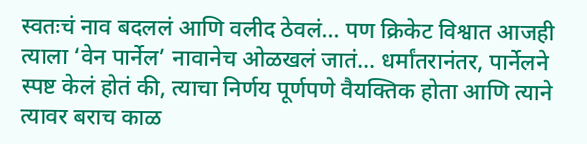स्वतःचं नाव बदललं आणि वलीद ठेवलं… पण क्रिकेट विश्वात आजही त्याला ‘वेन पार्नेल’ नावानेच ओळखलं जातं… धर्मांतरानंतर, पार्नेलने स्पष्ट केलं होतं की, त्याचा निर्णय पूर्णपणे वैयक्तिक होता आणि त्याने त्यावर बराच काळ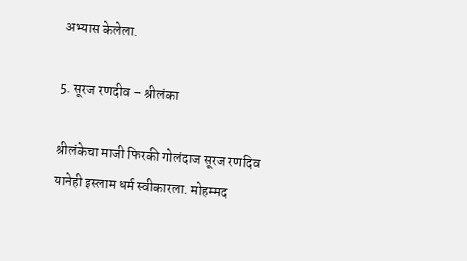अभ्यास केलेला.

5. सूरज रणदीव – श्रीलंका

श्रीलंकेचा माजी फिरकी गोलंदाज सूरज रणदिव यानेही इस्लाम धर्म स्वीकारला. मोहम्मद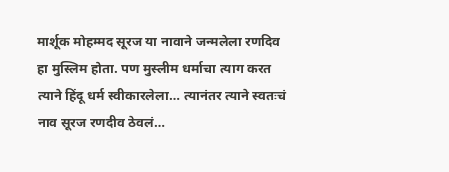मार्शूक मोहम्मद सूरज या नावाने जन्मलेला रणदिव हा मुस्लिम होता. पण मुस्लीम धर्माचा त्याग करत त्याने हिंदू धर्म स्वीकारलेला… त्यानंतर त्याने स्वतःचं नाव सूरज रणदीव ठेवलं…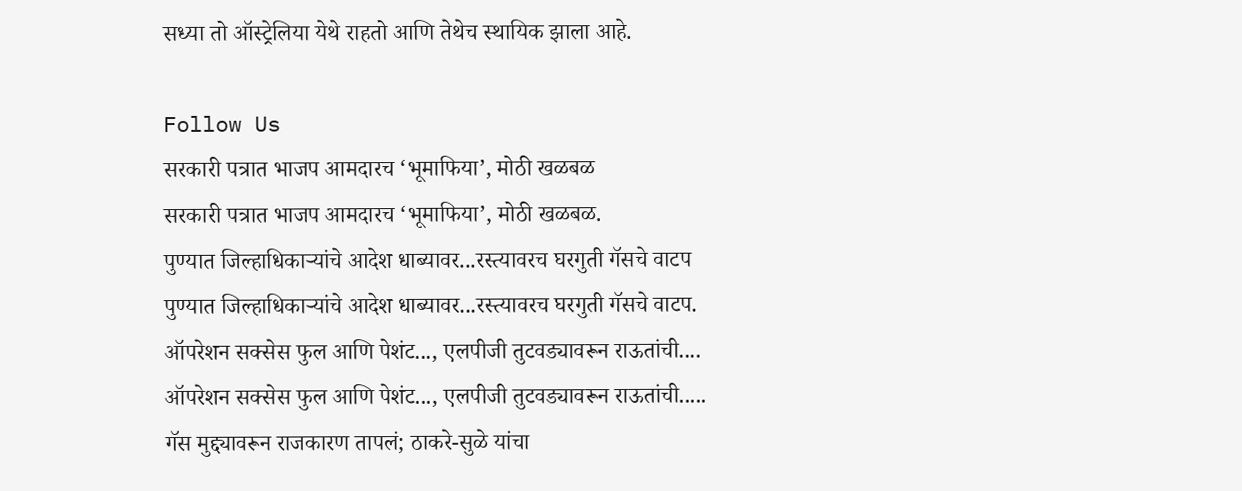सध्या तो ऑस्ट्रेलिया येथे राहतो आणि तेथेच स्थायिक झाला आहे.

Follow Us
सरकारी पत्रात भाजप आमदारच ‘भूमाफिया’, मोठी खळबळ
सरकारी पत्रात भाजप आमदारच ‘भूमाफिया’, मोठी खळबळ.
पुण्यात जिल्हाधिकाऱ्यांचे आदेश धाब्यावर...रस्त्यावरच घरगुती गॅसचे वाटप
पुण्यात जिल्हाधिकाऱ्यांचे आदेश धाब्यावर...रस्त्यावरच घरगुती गॅसचे वाटप.
ऑपरेशन सक्सेस फुल आणि पेशंट..., एलपीजी तुटवड्यावरून राऊतांची....
ऑपरेशन सक्सेस फुल आणि पेशंट..., एलपीजी तुटवड्यावरून राऊतांची.....
गॅस मुद्द्यावरून राजकारण तापलं; ठाकरे-सुळे यांचा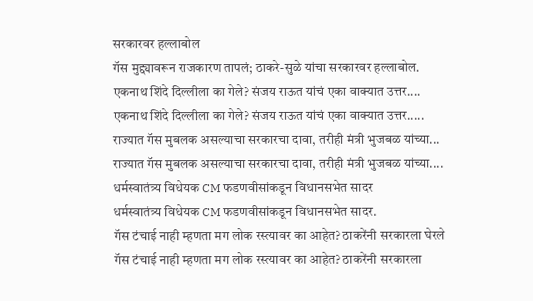सरकारवर हल्लाबोल
गॅस मुद्द्यावरून राजकारण तापलं; ठाकरे-सुळे यांचा सरकारवर हल्लाबोल.
एकनाथ शिंदे दिल्लीला का गेले? संजय राऊत यांचं एका वाक्यात उत्तर....
एकनाथ शिंदे दिल्लीला का गेले? संजय राऊत यांचं एका वाक्यात उत्तर.....
राज्यात गॅस मुबलक असल्याचा सरकारचा दावा, तरीही मंत्री भुजबळ यांच्या...
राज्यात गॅस मुबलक असल्याचा सरकारचा दावा, तरीही मंत्री भुजबळ यांच्या....
धर्मस्वातंत्र्य विधेयक CM फडणवीसांकडून विधानसभेत सादर
धर्मस्वातंत्र्य विधेयक CM फडणवीसांकडून विधानसभेत सादर.
गॅस टंचाई नाही म्हणता मग लोक रस्त्यावर का आहेत? ठाकरेंनी सरकारला घेरले
गॅस टंचाई नाही म्हणता मग लोक रस्त्यावर का आहेत? ठाकरेंनी सरकारला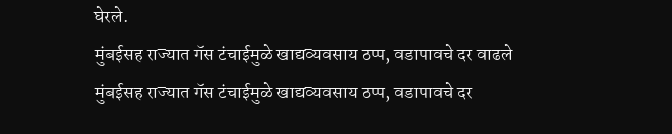घेरले.
मुंबईसह राज्यात गॅस टंचाईमुळे खाद्यव्यवसाय ठप्प, वडापावचे दर वाढले
मुंबईसह राज्यात गॅस टंचाईमुळे खाद्यव्यवसाय ठप्प, वडापावचे दर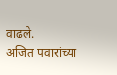वाढले.
अजित पवारांच्या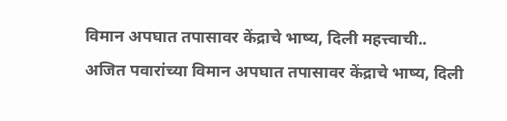विमान अपघात तपासावर केंद्राचे भाष्य, दिली महत्त्वाची..
अजित पवारांच्या विमान अपघात तपासावर केंद्राचे भाष्य, दिली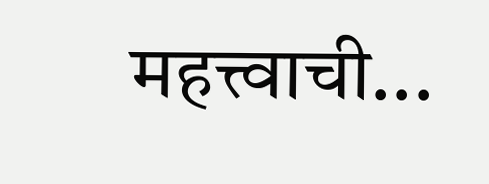महत्त्वाची...